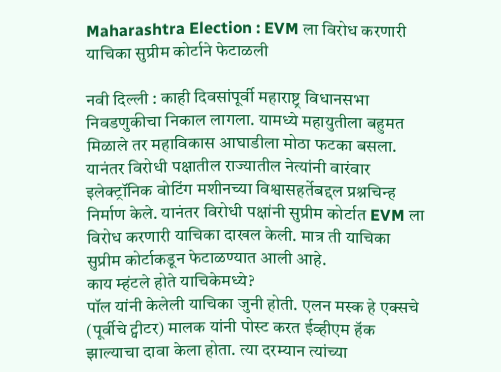Maharashtra Election : EVM ला विरोध करणारी याचिका सुप्रीम कोर्टाने फेटाळली

नवी दिल्ली : काही दिवसांपूर्वी महाराष्ट्र विधानसभा निवडणुकीचा निकाल लागला. यामध्ये महायुतीला बहुमत मिळाले तर महाविकास आघाडीला मोठा फटका बसला. यानंतर विरोधी पक्षातील राज्यातील नेत्यांनी वारंवार इलेक्ट्रॉनिक वोटिंग मशीनच्या विश्वासहर्तेबद्दल प्रश्नचिन्ह निर्माण केले. यानंतर विरोधी पक्षांनी सुप्रीम कोर्टात EVM ला विरोध करणारी याचिका दाखल केली. मात्र ती याचिका सुप्रीम कोर्टाकडून फेटाळण्यात आली आहे.
काय म्हंटले होते याचिकेमध्ये?
पॉल यांनी केलेली याचिका जुनी होती. एलन मस्क हे एक्सचे (पूर्वीचे ट्वीटर) मालक यांनी पोस्ट करत ईव्हीएम हॅक झाल्याचा दावा केला होता. त्या दरम्यान त्यांच्या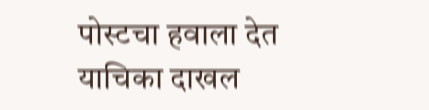पोस्टचा हवाला देत याचिका दाखल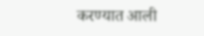करण्यात आली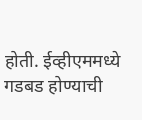होती. ईव्हीएममध्ये गडबड होण्याची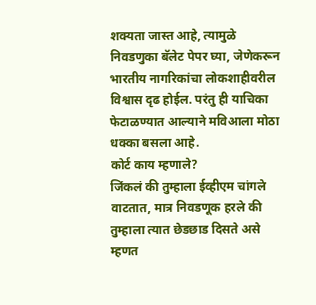शक्यता जास्त आहे, त्यामुळे निवडणुका बॅलेट पेपर घ्या, जेणेकरून भारतीय नागरिकांचा लोकशाहीवरील विश्वास दृढ होईल. परंतु ही याचिका फेटाळण्यात आल्याने मविआला मोठा धक्का बसला आहे.
कोर्ट काय म्हणाले?
जिंकलं की तुम्हाला ईव्हीएम चांगले वाटतात, मात्र निवडणूक हरले की तुम्हाला त्यात छेडछाड दिसते असे म्हणत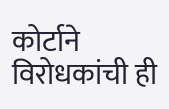कोर्टाने विरोधकांची ही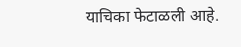याचिका फेटाळली आहे.